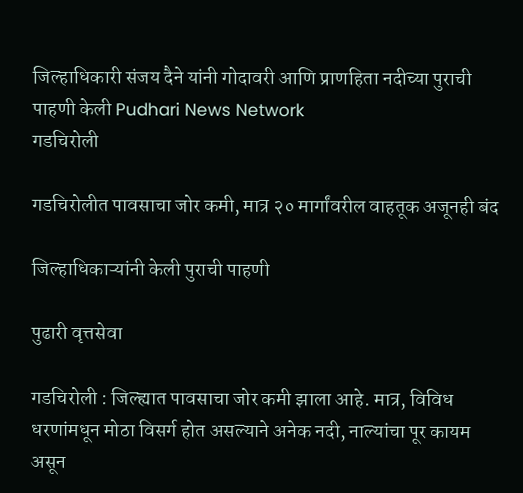जिल्हाधिकारी संजय दैने यांनी गोदावरी आणि प्राणहिता नदीच्या पुराची पाहणी केली Pudhari News Network
गडचिरोली

गडचिरोलीत पावसाचा जोर कमी, मात्र २० मार्गांवरील वाहतूक अजूनही बंद

जिल्हाधिकाऱ्यांनी केली पुराची पाहणी

पुढारी वृत्तसेवा

गडचिरोली : जिल्ह्यात पावसाचा जोर कमी झाला आहे. मात्र, विविध धरणांमधून मोठा विसर्ग होत असल्याने अनेक नदी, नाल्यांचा पूर कायम असून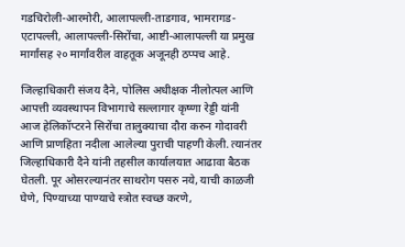गडचिरोली-आरमोरी, आलापल्ली-ताडगाव, भामरागड-एटापल्ली, आलापल्ली-सिरोंचा, आष्टी-आलापल्ली या प्रमुख मार्गांसह २० मार्गांवरील वाहतूक अजूनही ठप्पच आहे.

जिल्हाधिकारी संजय दैने, पोलिस अधीक्षक नीलोत्पल आणि आपत्ती व्यवस्थापन विभागाचे सल्लागार कृष्णा रेड्डी यांनी आज हेलिकॉप्टरने सिरोंचा तालुक्याचा दौरा करुन गोदावरी आणि प्राणहिता नदीला आलेल्या पुराची पाहणी केली. त्यानंतर जिल्हाधिकारी दैने यांनी तहसील कार्यालयात आढावा बैठक घेतली. पूर ओसरल्यानंतर साथरोग पसरु नये, याची काळजी घेणे, पिण्याच्या पाण्याचे स्त्रोत स्वच्छ करणे,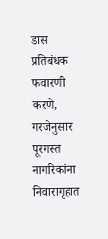डास प्रतिबंधक फवारणी करणे, गरजेनुसार पूरगस्त नागरिकांना निवारागृहात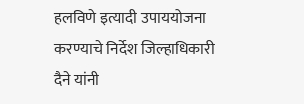हलविणे इत्यादी उपाययोजना करण्याचे निर्देश जिल्हाधिकारी दैने यांनी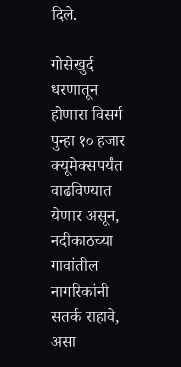दिले.

गोसेखुर्द धरणातून होणारा विसर्ग पुन्हा १० हजार क्यूमेक्सपर्यंत वाढविण्यात येणार असून, नदीकाठच्या गावांतील नागरिकांनी सतर्क राहावे, असा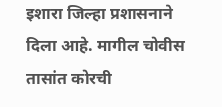इशारा जिल्हा प्रशासनाने दिला आहे. मागील चोवीस तासांत कोरची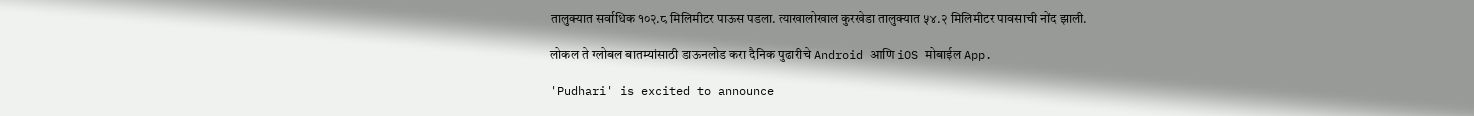तालुक्यात सर्वाधिक १०२.८ मिलिमीटर पाऊस पडला. त्याखालोखाल कुरखेडा तालुक्यात ५४.२ मिलिमीटर पावसाची नोंद झाली.

लोकल ते ग्लोबल बातम्यांसाठी डाऊनलोड करा दैनिक पुढारीचे Android आणि iOS मोबाईल App.

'Pudhari' is excited to announce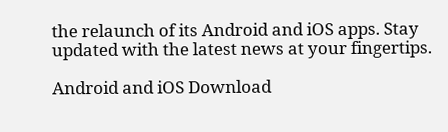the relaunch of its Android and iOS apps. Stay updated with the latest news at your fingertips.

Android and iOS Download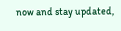now and stay updated,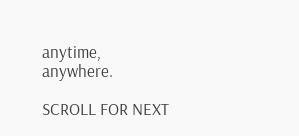anytime, anywhere.

SCROLL FOR NEXT